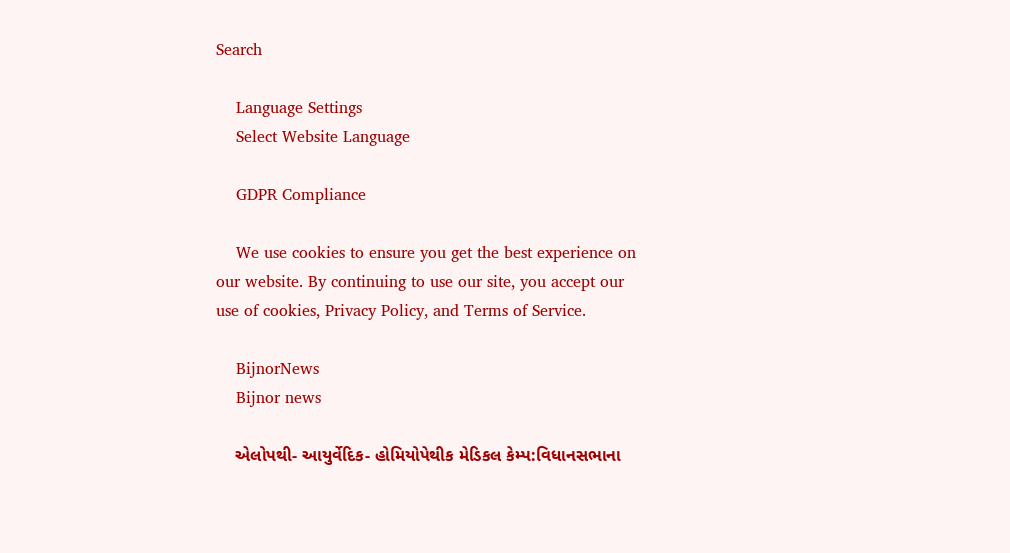Search

    Language Settings
    Select Website Language

    GDPR Compliance

    We use cookies to ensure you get the best experience on our website. By continuing to use our site, you accept our use of cookies, Privacy Policy, and Terms of Service.

    BijnorNews
    Bijnor news

    એલોપથી- આયુર્વેદિક- હોમિયોપેથીક મેડિકલ કેમ્પ:વિધાનસભાના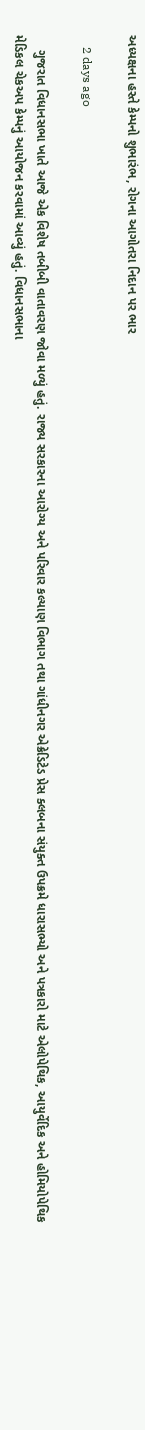અધ્યક્ષના હસ્તે કેમ્પનો શુભારંભ, રોગના આગોતરા નિદાન પર ભાર

    2 days ago

    ગુજરાત વિધાનસભા ખાતે આજે એક વિશેષ તબીબી વાતાવરણ જોવા મળ્યું હતું. રાજ્ય સરકારના આરોગ્ય અને પરિવાર કલ્યાણ વિભાગ તથા ગાંધીનગર એક્રેડિટેડ પ્રેસ ક્લબના સંયુક્ત ઉપક્રમે ધારાસભ્યો અને પત્રકારો માટે એલોપેથિક, આયુર્વેદિક અને હોમિયોપેથિક મેડિકલ ચેકઅપ કેમ્પનું આયોજન કરવામાં આવ્યું હતું. વિધાનસભાના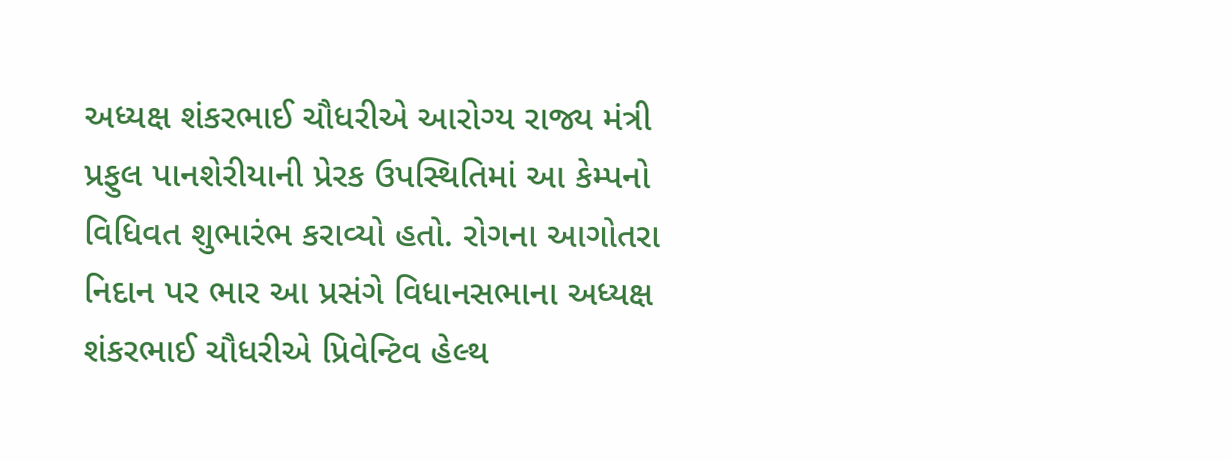અધ્યક્ષ શંકરભાઈ ચૌધરીએ આરોગ્ય રાજ્ય મંત્રી પ્રફુલ પાનશેરીયાની પ્રેરક ઉપસ્થિતિમાં આ કેમ્પનો વિધિવત શુભારંભ કરાવ્યો હતો. રોગના આગોતરા નિદાન પર ભાર આ પ્રસંગે વિધાનસભાના અધ્યક્ષ શંકરભાઈ ચૌધરીએ પ્રિવેન્ટિવ હેલ્થ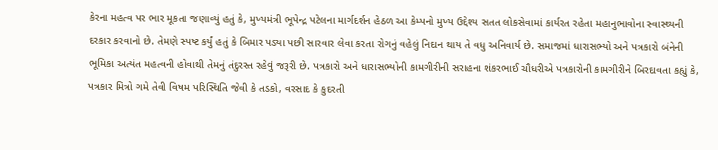કેરના મહત્વ પર ભાર મૂકતા જણાવ્યું હતું કે, મુખ્યમંત્રી ભૂપેન્દ્ર પટેલના માર્ગદર્શન હેઠળ આ કેમ્પનો મુખ્ય ઉદ્દેશ્ય સતત લોકસેવામાં કાર્યરત રહેતા મહાનુભાવોના સ્વાસ્થ્યની દરકાર કરવાનો છે. તેમણે સ્પષ્ટ કર્યું હતું કે બિમાર પડ્યા પછી સારવાર લેવા કરતા રોગનું વહેલું નિદાન થાય તે વધુ અનિવાર્ય છે. સમાજમાં ધારાસભ્યો અને પત્રકારો બંનેની ભૂમિકા અત્યંત મહત્વની હોવાથી તેમનું તંદુરસ્ત રહેવું જરૂરી છે. પત્રકારો અને ધારાસભ્યોની કામગીરીની સરાહના શંકરભાઈ ચૌધરીએ પત્રકારોની કામગીરીને બિરદાવતા કહ્યું કે, પત્રકાર મિત્રો ગમે તેવી વિષમ પરિસ્થિતિ જેવી કે તડકો, વરસાદ કે કુદરતી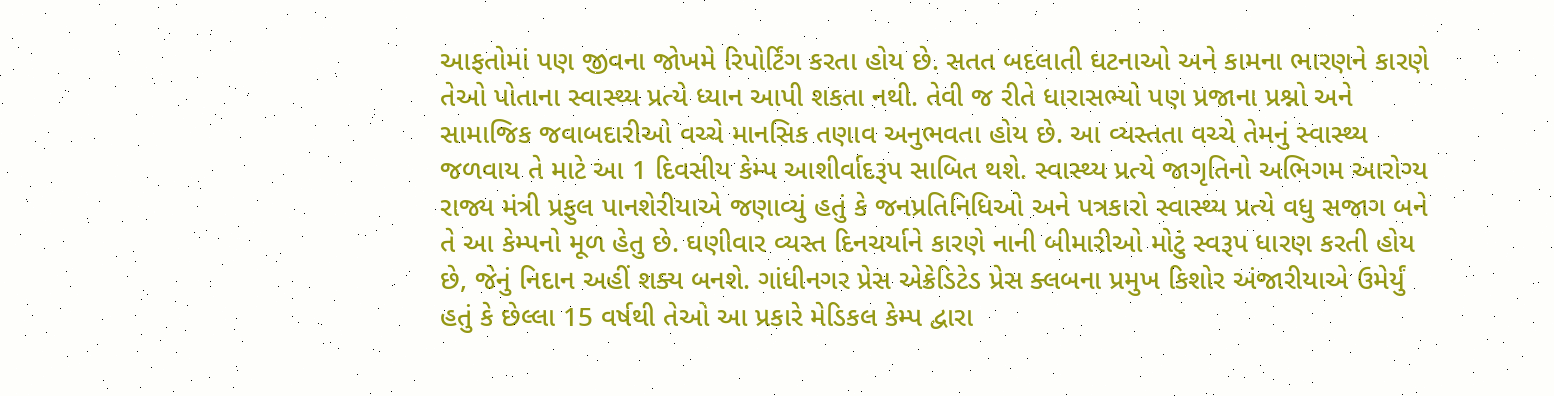આફતોમાં પણ જીવના જોખમે રિપોર્ટિંગ કરતા હોય છે. સતત બદલાતી ઘટનાઓ અને કામના ભારણને કારણે તેઓ પોતાના સ્વાસ્થ્ય પ્રત્યે ધ્યાન આપી શકતા નથી. તેવી જ રીતે ધારાસભ્યો પણ પ્રજાના પ્રશ્નો અને સામાજિક જવાબદારીઓ વચ્ચે માનસિક તણાવ અનુભવતા હોય છે. આ વ્યસ્તતા વચ્ચે તેમનું સ્વાસ્થ્ય જળવાય તે માટે આ 1 દિવસીય કેમ્પ આશીર્વાદરૂપ સાબિત થશે. સ્વાસ્થ્ય પ્રત્યે જાગૃતિનો અભિગમ આરોગ્ય રાજ્ય મંત્રી પ્રફુલ પાનશેરીયાએ જણાવ્યું હતું કે જનપ્રતિનિધિઓ અને પત્રકારો સ્વાસ્થ્ય પ્રત્યે વધુ સજાગ બને તે આ કેમ્પનો મૂળ હેતુ છે. ઘણીવાર વ્યસ્ત દિનચર્યાને કારણે નાની બીમારીઓ મોટું સ્વરૂપ ધારણ કરતી હોય છે, જેનું નિદાન અહીં શક્ય બનશે. ગાંધીનગર પ્રેસ એક્રેડિટેડ પ્રેસ ક્લબના પ્રમુખ કિશોર અંજારીયાએ ઉમેર્યું હતું કે છેલ્લા 15 વર્ષથી તેઓ આ પ્રકારે મેડિકલ કેમ્પ દ્વારા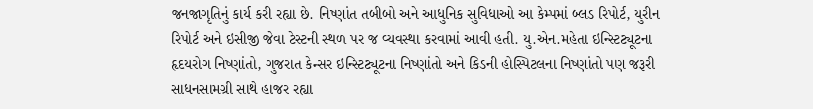જનજાગૃતિનું કાર્ય કરી રહ્યા છે. નિષ્ણાંત તબીબો અને આધુનિક સુવિધાઓ આ કેમ્પમાં બ્લડ રિપોર્ટ, યુરીન રિપોર્ટ અને ઇસીજી જેવા ટેસ્ટની સ્થળ પર જ વ્યવસ્થા કરવામાં આવી હતી. યુ.એન.મહેતા ઇન્સ્ટિટ્યૂટના હૃદયરોગ નિષ્ણાંતો, ગુજરાત કેન્સર ઇન્સ્ટિટ્યૂટના નિષ્ણાંતો અને કિડની હોસ્પિટલના નિષ્ણાંતો પણ જરૂરી સાધનસામગ્રી સાથે હાજર રહ્યા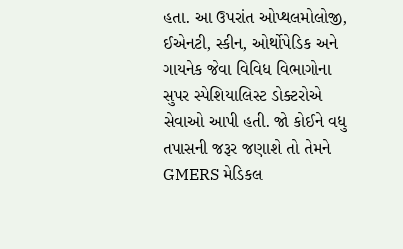હતા. આ ઉપરાંત ઓપ્થલમોલોજી, ઈએનટી, સ્કીન, ઓર્થોપેડિક અને ગાયનેક જેવા વિવિધ વિભાગોના સુપર સ્પેશિયાલિસ્ટ ડોક્ટરોએ સેવાઓ આપી હતી. જો કોઈને વધુ તપાસની જરૂર જણાશે તો તેમને GMERS મેડિકલ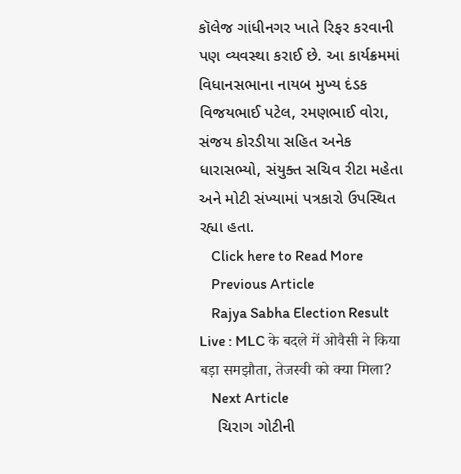કૉલેજ ગાંધીનગર ખાતે રિફર કરવાની પણ વ્યવસ્થા કરાઈ છે. આ કાર્યક્રમમાં વિધાનસભાના નાયબ મુખ્ય દંડક વિજયભાઈ પટેલ, રમણભાઈ વોરા, સંજય કોરડીયા સહિત અનેક ધારાસભ્યો, સંયુક્ત સચિવ રીટા મહેતા અને મોટી સંખ્યામાં પત્રકારો ઉપસ્થિત રહ્યા હતા.
    Click here to Read More
    Previous Article
    Rajya Sabha Election Result Live : MLC के बदले में ओवैसी ने किया बड़ा समझौता, तेजस्वी को क्या मिला?
    Next Article
    ચિરાગ ગોટીની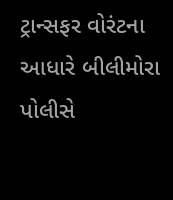ટ્રાન્સફર વોરંટના આધારે બીલીમોરા પોલીસે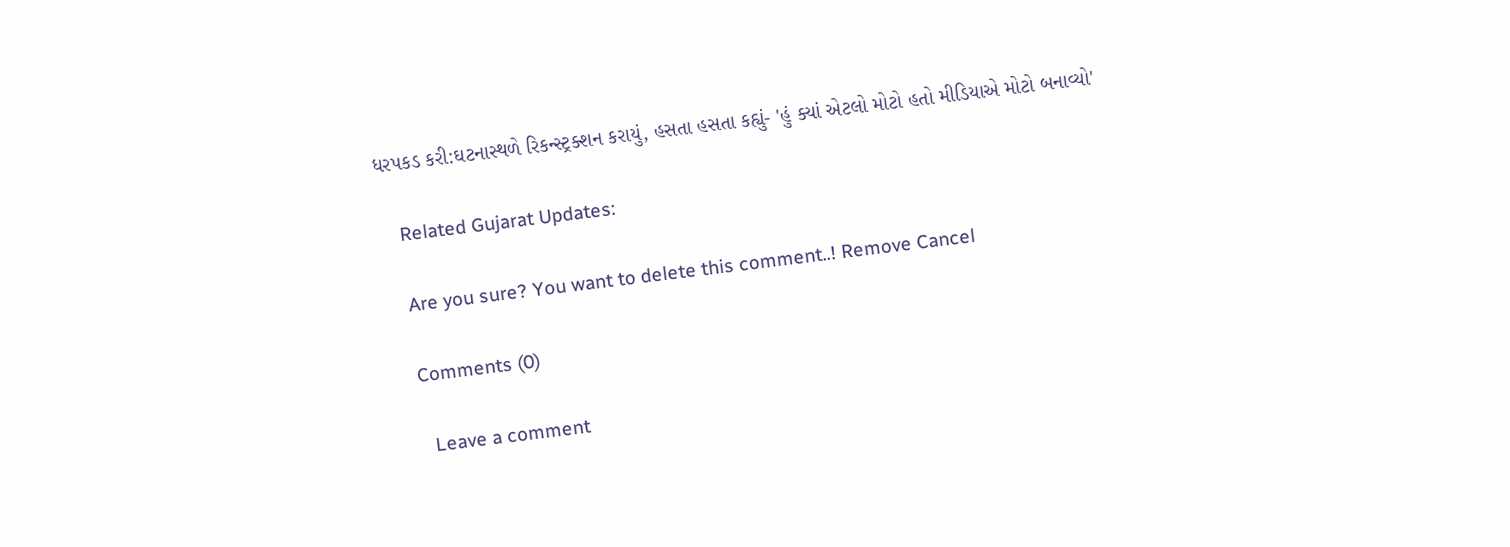ધરપકડ કરી:ઘટનાસ્થળે રિકન્સ્ટ્રક્શન કરાયું, હસતા હસતા કહ્યું- 'હું ક્યાં એટલો મોટો હતો મીડિયાએ મોટો બનાવ્યો'

    Related Gujarat Updates:

    Are you sure? You want to delete this comment..! Remove Cancel

    Comments (0)

      Leave a comment